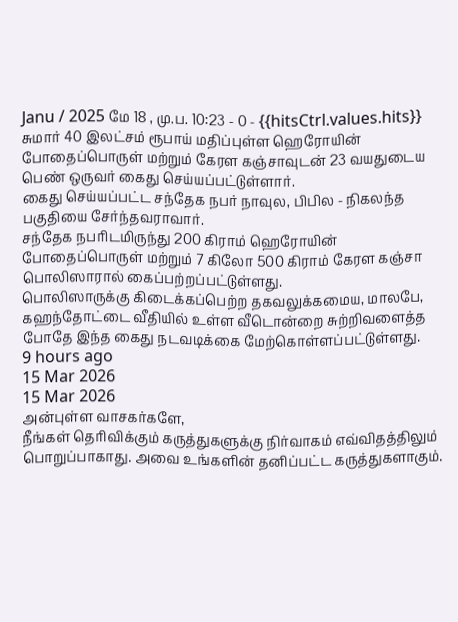Janu / 2025 மே 18 , மு.ப. 10:23 - 0 - {{hitsCtrl.values.hits}}
சுமார் 40 இலட்சம் ரூபாய் மதிப்புள்ள ஹெரோயின் போதைப்பொருள் மற்றும் கேரள கஞ்சாவுடன் 23 வயதுடைய பெண் ஒருவர் கைது செய்யப்பட்டுள்ளார்.
கைது செய்யப்பட்ட சந்தேக நபர் நாவுல, பிபில - நிகலந்த பகுதியை சேர்ந்தவராவார்.
சந்தேக நபரிடமிருந்து 200 கிராம் ஹெரோயின் போதைப்பொருள் மற்றும் 7 கிலோ 500 கிராம் கேரள கஞ்சா பொலிஸாரால் கைப்பற்றப்பட்டுள்ளது.
பொலிஸாருக்கு கிடைக்கப்பெற்ற தகவலுக்கமைய, மாலபே, கஹந்தோட்டை வீதியில் உள்ள வீடொன்றை சுற்றிவளைத்த போதே இந்த கைது நடவடிக்கை மேற்கொள்ளப்பட்டுள்ளது.
9 hours ago
15 Mar 2026
15 Mar 2026
அன்புள்ள வாசகர்களே,
நீங்கள் தெரிவிக்கும் கருத்துகளுக்கு நிர்வாகம் எவ்விதத்திலும் பொறுப்பாகாது. அவை உங்களின் தனிப்பட்ட கருத்துகளாகும்.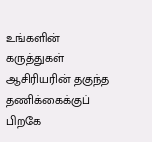உங்களின் கருத்துகள் ஆசிரியரின் தகுந்த தணிக்கைக்குப் பிறகே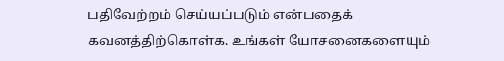பதிவேற்றம் செய்யப்படும் என்பதைக் கவனத்திற்கொள்க. உங்கள் யோசனைகளையும்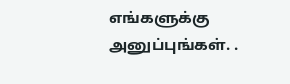எங்களுக்கு அனுப்புங்கள். .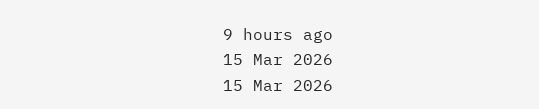9 hours ago
15 Mar 2026
15 Mar 2026